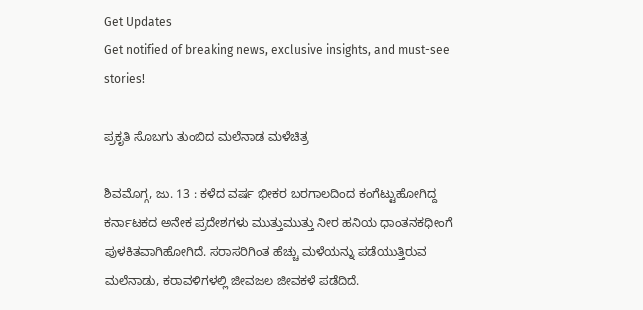Get Updates
Get notified of breaking news, exclusive insights, and must-see stories!

ಪ್ರಕೃತಿ ಸೊಬಗು ತುಂಬಿದ ಮಲೆನಾಡ ಮಳೆಚಿತ್ರ

ಶಿವಮೊಗ್ಗ, ಜು. 13 : ಕಳೆದ ವರ್ಷ ಭೀಕರ ಬರಗಾಲದಿಂದ ಕಂಗೆಟ್ಟುಹೋಗಿದ್ದ ಕರ್ನಾಟಕದ ಅನೇಕ ಪ್ರದೇಶಗಳು ಮುತ್ತುಮುತ್ತು ನೀರ ಹನಿಯ ಧಾಂತನಕಧೀಂಗೆ ಪುಳಕಿತವಾಗಿಹೋಗಿದೆ. ಸರಾಸರಿಗಿಂತ ಹೆಚ್ಚು ಮಳೆಯನ್ನು ಪಡೆಯುತ್ತಿರುವ ಮಲೆನಾಡು, ಕರಾವಳಿಗಳಲ್ಲಿ ಜೀವಜಲ ಜೀವಕಳೆ ಪಡೆದಿದೆ.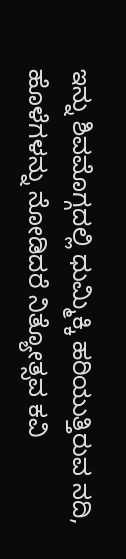ಇನ್ನು ಶಿವಮೊಗ್ಗದಲ್ಲಿ ಧುಮ್ಮಿಕ್ಕಿ ಹರಿಯುತ್ತಿರುವ ನದಿ, ಹೊಳೆಗಳನ್ನು ನೋಡಿದರೆ ನಿತ್ಯೋತ್ಸವ ಕವಿ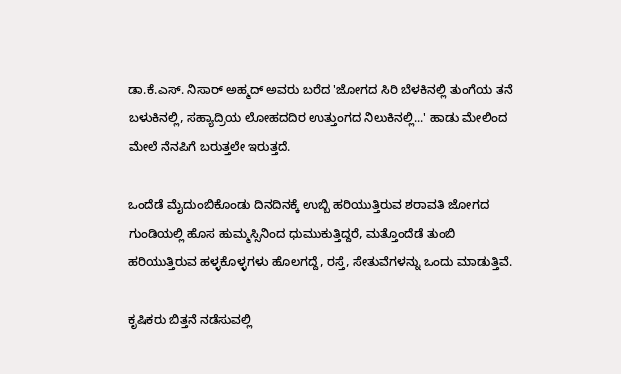ಡಾ.ಕೆ.ಎಸ್. ನಿಸಾರ್ ಅಹ್ಮದ್ ಅವರು ಬರೆದ 'ಜೋಗದ ಸಿರಿ ಬೆಳಕಿನಲ್ಲಿ ತುಂಗೆಯ ತನೆ ಬಳುಕಿನಲ್ಲಿ, ಸಹ್ಯಾದ್ರಿಯ ಲೋಹದದಿರ ಉತ್ತುಂಗದ ನಿಲುಕಿನಲ್ಲಿ...' ಹಾಡು ಮೇಲಿಂದ ಮೇಲೆ ನೆನಪಿಗೆ ಬರುತ್ತಲೇ ಇರುತ್ತದೆ.

ಒಂದೆಡೆ ಮೈದುಂಬಿಕೊಂಡು ದಿನದಿನಕ್ಕೆ ಉಬ್ಬಿ ಹರಿಯುತ್ತಿರುವ ಶರಾವತಿ ಜೋಗದ ಗುಂಡಿಯಲ್ಲಿ ಹೊಸ ಹುಮ್ಮಸ್ಸಿನಿಂದ ಧುಮುಕುತ್ತಿದ್ದರೆ, ಮತ್ತೊಂದೆಡೆ ತುಂಬಿ ಹರಿಯುತ್ತಿರುವ ಹಳ್ಳಕೊಳ್ಳಗಳು ಹೊಲಗದ್ದೆ, ರಸ್ತೆ, ಸೇತುವೆಗಳನ್ನು ಒಂದು ಮಾಡುತ್ತಿವೆ.

ಕೃಷಿಕರು ಬಿತ್ತನೆ ನಡೆಸುವಲ್ಲಿ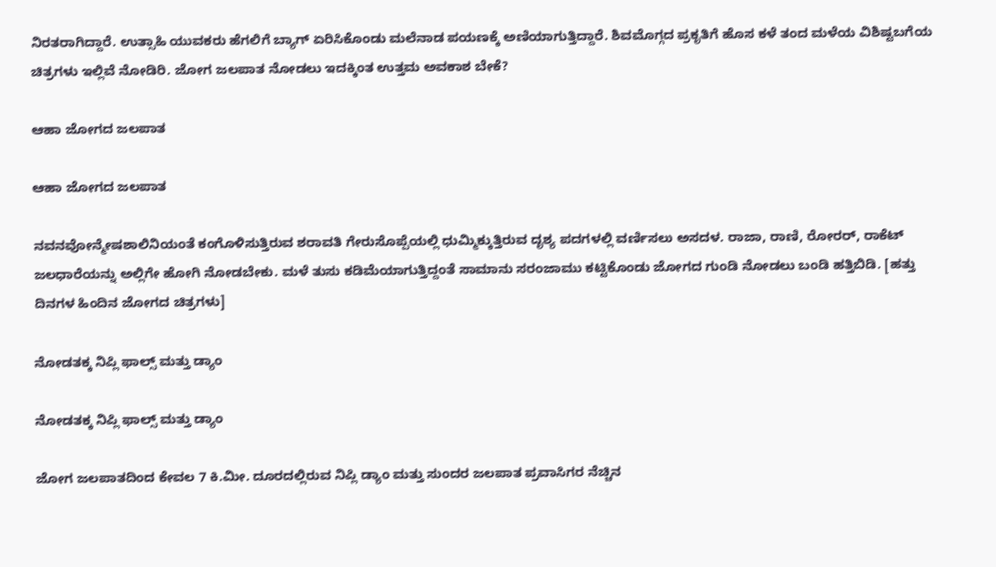ನಿರತರಾಗಿದ್ದಾರೆ. ಉತ್ಸಾಹಿ ಯುವಕರು ಹೆಗಲಿಗೆ ಬ್ಯಾಗ್ ಏರಿಸಿಕೊಂಡು ಮಲೆನಾಡ ಪಯಣಕ್ಕೆ ಅಣಿಯಾಗುತ್ತಿದ್ದಾರೆ. ಶಿವಮೊಗ್ಗದ ಪ್ರಕೃತಿಗೆ ಹೊಸ ಕಳೆ ತಂದ ಮಳೆಯ ವಿಶಿಷ್ಟಬಗೆಯ ಚಿತ್ರಗಳು ಇಲ್ಲಿವೆ ನೋಡಿರಿ. ಜೋಗ ಜಲಪಾತ ನೋಡಲು ಇದಕ್ಕಿಂತ ಉತ್ತಮ ಅವಕಾಶ ಬೇಕೆ?

ಆಹಾ ಜೋಗದ ಜಲಪಾತ

ಆಹಾ ಜೋಗದ ಜಲಪಾತ

ನವನವೋನ್ಮೇಷಶಾಲಿನಿಯಂತೆ ಕಂಗೊಳಿಸುತ್ತಿರುವ ಶರಾವತಿ ಗೇರುಸೊಪ್ಪೆಯಲ್ಲಿ ಧುಮ್ಮಿಕ್ಕುತ್ತಿರುವ ದೃಶ್ಯ ಪದಗಳಲ್ಲಿ ವರ್ಣಿಸಲು ಅಸದಳ. ರಾಜಾ, ರಾಣಿ, ರೋರರ್, ರಾಕೆಟ್ ಜಲಧಾರೆಯನ್ನು ಅಲ್ಲಿಗೇ ಹೋಗಿ ನೋಡಬೇಕು. ಮಳೆ ತುಸು ಕಡಿಮೆಯಾಗುತ್ತಿದ್ದಂತೆ ಸಾಮಾನು ಸರಂಜಾಮು ಕಟ್ಟಿಕೊಂಡು ಜೋಗದ ಗುಂಡಿ ನೋಡಲು ಬಂಡಿ ಹತ್ತಿಬಿಡಿ. [ಹತ್ತು ದಿನಗಳ ಹಿಂದಿನ ಜೋಗದ ಚಿತ್ರಗಳು]

ನೋಡತಕ್ಕ ನಿಪ್ಲಿ ಫಾಲ್ಸ್ ಮತ್ತು ಡ್ಯಾಂ

ನೋಡತಕ್ಕ ನಿಪ್ಲಿ ಫಾಲ್ಸ್ ಮತ್ತು ಡ್ಯಾಂ

ಜೋಗ ಜಲಪಾತದಿಂದ ಕೇವಲ 7 ಕಿ.ಮೀ. ದೂರದಲ್ಲಿರುವ ನಿಪ್ಲಿ ಡ್ಯಾಂ ಮತ್ತು ಸುಂದರ ಜಲಪಾತ ಪ್ರವಾಸಿಗರ ನೆಚ್ಚಿನ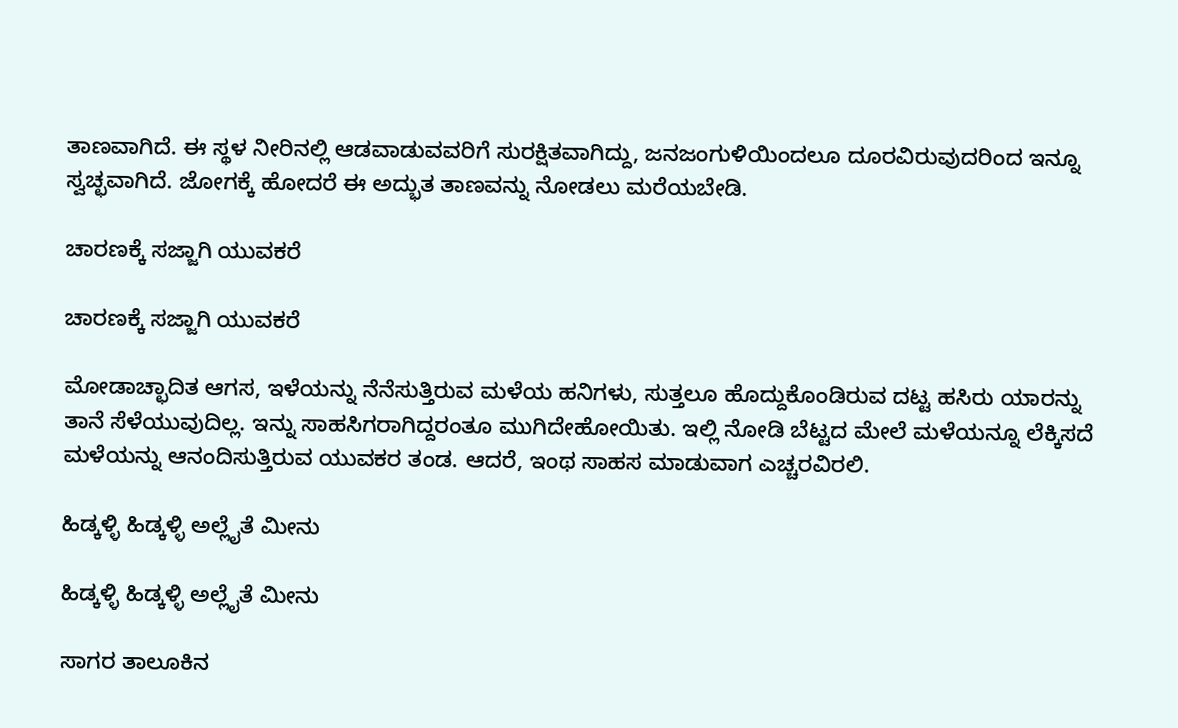ತಾಣವಾಗಿದೆ. ಈ ಸ್ಥಳ ನೀರಿನಲ್ಲಿ ಆಡವಾಡುವವರಿಗೆ ಸುರಕ್ಷಿತವಾಗಿದ್ದು, ಜನಜಂಗುಳಿಯಿಂದಲೂ ದೂರವಿರುವುದರಿಂದ ಇನ್ನೂ ಸ್ವಚ್ಛವಾಗಿದೆ. ಜೋಗಕ್ಕೆ ಹೋದರೆ ಈ ಅದ್ಭುತ ತಾಣವನ್ನು ನೋಡಲು ಮರೆಯಬೇಡಿ.

ಚಾರಣಕ್ಕೆ ಸಜ್ಜಾಗಿ ಯುವಕರೆ

ಚಾರಣಕ್ಕೆ ಸಜ್ಜಾಗಿ ಯುವಕರೆ

ಮೋಡಾಚ್ಛಾದಿತ ಆಗಸ, ಇಳೆಯನ್ನು ನೆನೆಸುತ್ತಿರುವ ಮಳೆಯ ಹನಿಗಳು, ಸುತ್ತಲೂ ಹೊದ್ದುಕೊಂಡಿರುವ ದಟ್ಟ ಹಸಿರು ಯಾರನ್ನು ತಾನೆ ಸೆಳೆಯುವುದಿಲ್ಲ. ಇನ್ನು ಸಾಹಸಿಗರಾಗಿದ್ದರಂತೂ ಮುಗಿದೇಹೋಯಿತು. ಇಲ್ಲಿ ನೋಡಿ ಬೆಟ್ಟದ ಮೇಲೆ ಮಳೆಯನ್ನೂ ಲೆಕ್ಕಿಸದೆ ಮಳೆಯನ್ನು ಆನಂದಿಸುತ್ತಿರುವ ಯುವಕರ ತಂಡ. ಆದರೆ, ಇಂಥ ಸಾಹಸ ಮಾಡುವಾಗ ಎಚ್ಚರವಿರಲಿ.

ಹಿಡ್ಕಳ್ಳಿ ಹಿಡ್ಕಳ್ಳಿ ಅಲ್ಲೈತೆ ಮೀನು

ಹಿಡ್ಕಳ್ಳಿ ಹಿಡ್ಕಳ್ಳಿ ಅಲ್ಲೈತೆ ಮೀನು

ಸಾಗರ ತಾಲೂಕಿನ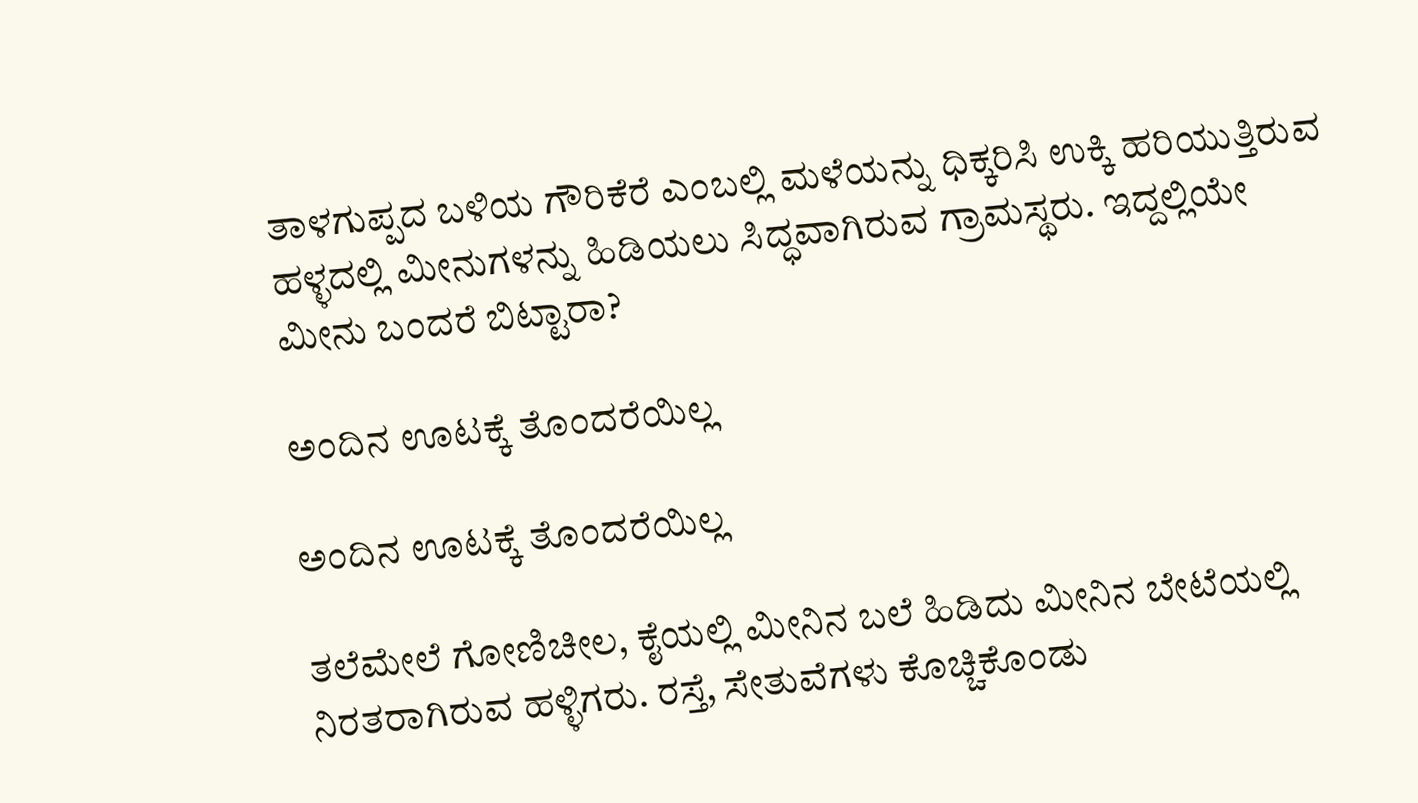ತಾಳಗುಪ್ಪದ ಬಳಿಯ ಗೌರಿಕೆರೆ ಎಂಬಲ್ಲಿ ಮಳೆಯನ್ನು ಧಿಕ್ಕರಿಸಿ ಉಕ್ಕಿ ಹರಿಯುತ್ತಿರುವ ಹಳ್ಳದಲ್ಲಿ ಮೀನುಗಳನ್ನು ಹಿಡಿಯಲು ಸಿದ್ಧವಾಗಿರುವ ಗ್ರಾಮಸ್ಥರು. ಇದ್ದಲ್ಲಿಯೇ ಮೀನು ಬಂದರೆ ಬಿಟ್ಟಾರಾ?

ಅಂದಿನ ಊಟಕ್ಕೆ ತೊಂದರೆಯಿಲ್ಲ

ಅಂದಿನ ಊಟಕ್ಕೆ ತೊಂದರೆಯಿಲ್ಲ

ತಲೆಮೇಲೆ ಗೋಣಿಚೀಲ, ಕೈಯಲ್ಲಿ ಮೀನಿನ ಬಲೆ ಹಿಡಿದು ಮೀನಿನ ಬೇಟೆಯಲ್ಲಿ ನಿರತರಾಗಿರುವ ಹಳ್ಳಿಗರು. ರಸ್ತೆ, ಸೇತುವೆಗಳು ಕೊಚ್ಚಿಕೊಂಡು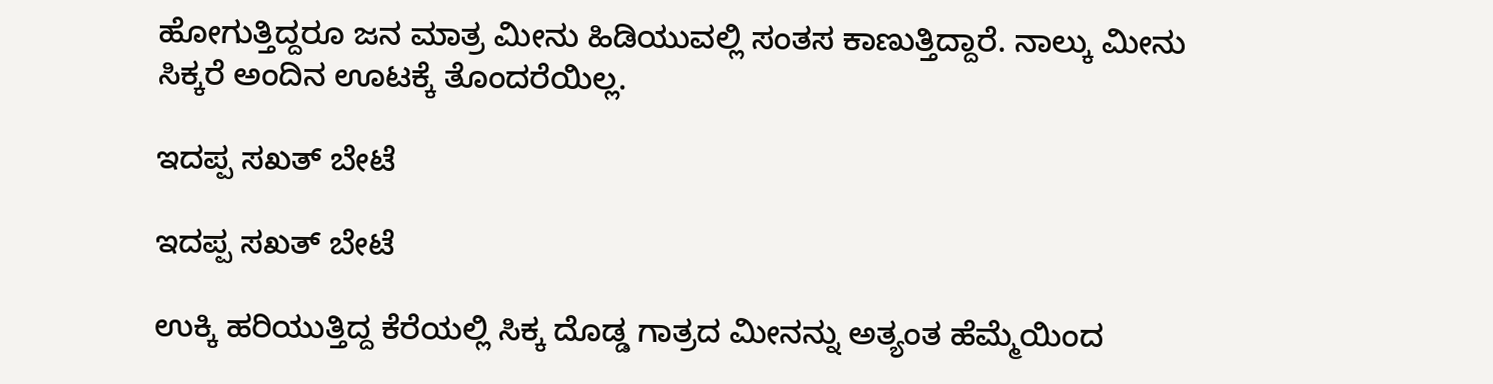ಹೋಗುತ್ತಿದ್ದರೂ ಜನ ಮಾತ್ರ ಮೀನು ಹಿಡಿಯುವಲ್ಲಿ ಸಂತಸ ಕಾಣುತ್ತಿದ್ದಾರೆ. ನಾಲ್ಕು ಮೀನು ಸಿಕ್ಕರೆ ಅಂದಿನ ಊಟಕ್ಕೆ ತೊಂದರೆಯಿಲ್ಲ.

ಇದಪ್ಪ ಸಖತ್ ಬೇಟೆ

ಇದಪ್ಪ ಸಖತ್ ಬೇಟೆ

ಉಕ್ಕಿ ಹರಿಯುತ್ತಿದ್ದ ಕೆರೆಯಲ್ಲಿ ಸಿಕ್ಕ ದೊಡ್ಡ ಗಾತ್ರದ ಮೀನನ್ನು ಅತ್ಯಂತ ಹೆಮ್ಮೆಯಿಂದ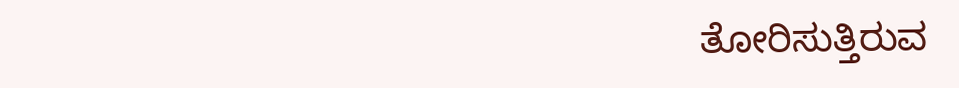ತೋರಿಸುತ್ತಿರುವ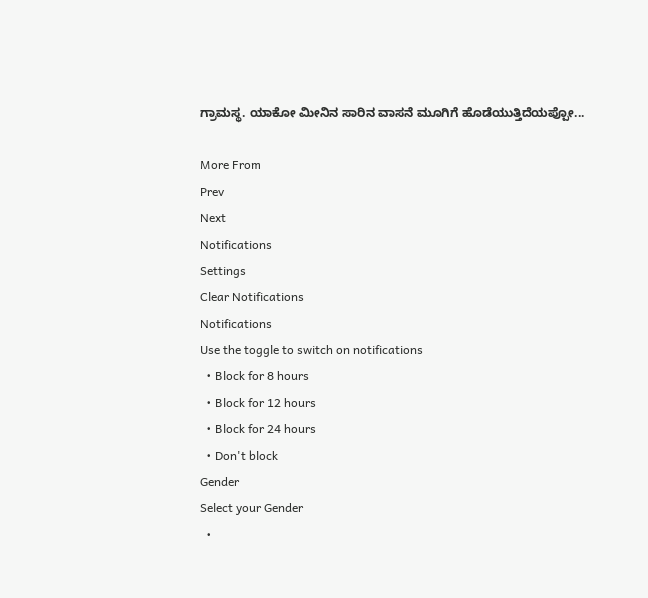ಗ್ರಾಮಸ್ಥ. ಯಾಕೋ ಮೀನಿನ ಸಾರಿನ ವಾಸನೆ ಮೂಗಿಗೆ ಹೊಡೆಯುತ್ತಿದೆಯಪ್ಪೋ...

More From
Prev
Next
Notifications
Settings
Clear Notifications
Notifications
Use the toggle to switch on notifications
  • Block for 8 hours
  • Block for 12 hours
  • Block for 24 hours
  • Don't block
Gender
Select your Gender
  •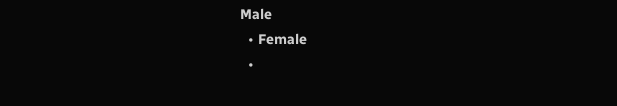Male
  • Female
  •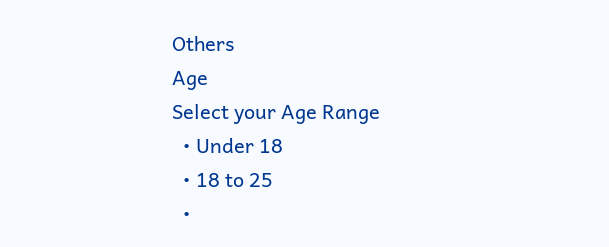Others
Age
Select your Age Range
  • Under 18
  • 18 to 25
  •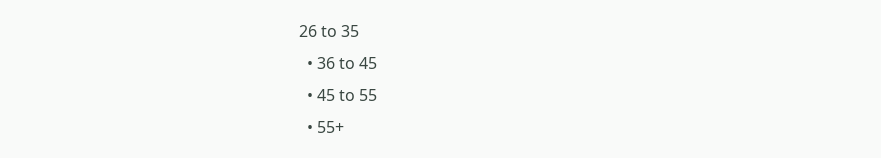26 to 35
  • 36 to 45
  • 45 to 55
  • 55+